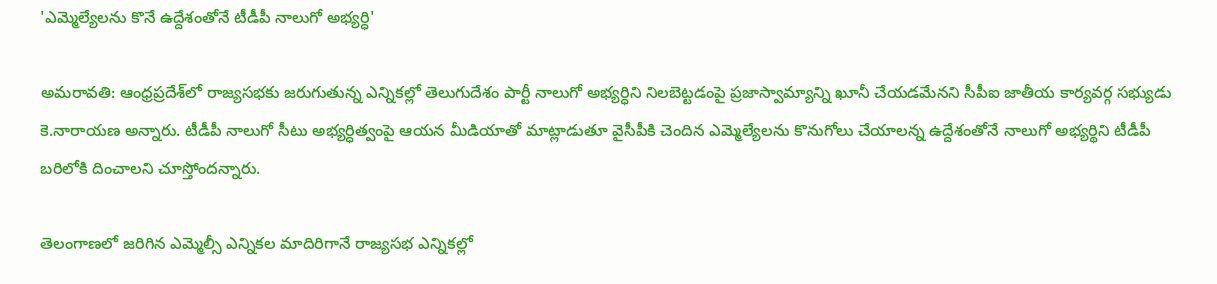'ఎమ్మెల్యేలను కొనే ఉద్దేశంతోనే టీడీపీ నాలుగో అభ్యర్ధి'

అమరావతి: ఆంధ్రప్రదేశ్‌లో రాజ్యసభకు జరుగుతున్న ఎన్నికల్లో తెలుగుదేశం పార్టీ నాలుగో అభ్యర్ధిని నిలబెట్టడంపై ప్రజాస్వామ్యాన్ని ఖూనీ చేయడమేనని సీపీఐ జాతీయ కార్యవర్గ సభ్యుడు కె.నారాయణ అన్నారు. టీడీపీ నాలుగో సీటు అభ్యర్ధిత్వంపై ఆయన మీడియాతో మాట్లాడుతూ వైసీపీకి చెందిన ఎమ్మెల్యేలను కొనుగోలు చేయాలన్న ఉద్దేశంతోనే నాలుగో అభ్యర్థిని టీడీపీ బరిలోకి దించాలని చూస్తోందన్నారు.

తెలంగాణలో జరిగిన ఎమ్మెల్సీ ఎన్నికల మాదిరిగానే రాజ్యసభ ఎన్నికల్లో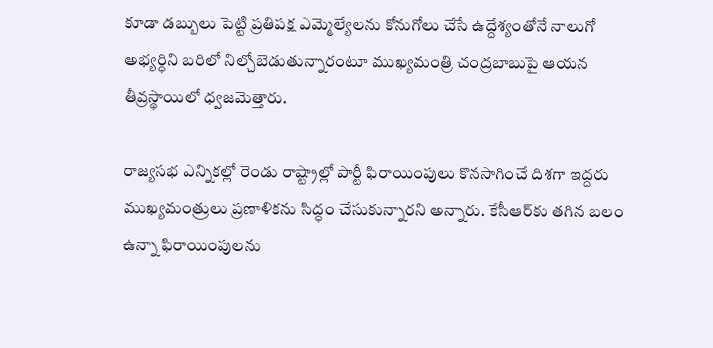కూడా డబ్బులు పెట్టి ప్రతిపక్ష ఎమ్మెల్యేలను కోనుగోలు చేసే ఉద్దేశ్యంతోనే నాలుగో అభ్యర్ధిని బరిలో నిల్చోబెడుతున్నారంటూ ముఖ్యమంత్రి చంద్రబాబుపై ఆయన తీవ్రస్థాయిలో ధ్వజమెత్తారు.

రాజ్యసభ ఎన్నికల్లో రెండు రాష్ట్రాల్లో పార్టీ ఫిరాయింపులు కొనసాగించే దిశగా ఇద్దరు ముఖ్యమంత్రులు ప్రణాళికను సిద్ధం చేసుకున్నారని అన్నారు. కేసీఆర్‌కు తగిన బలం ఉన్నా ఫిరాయింపులను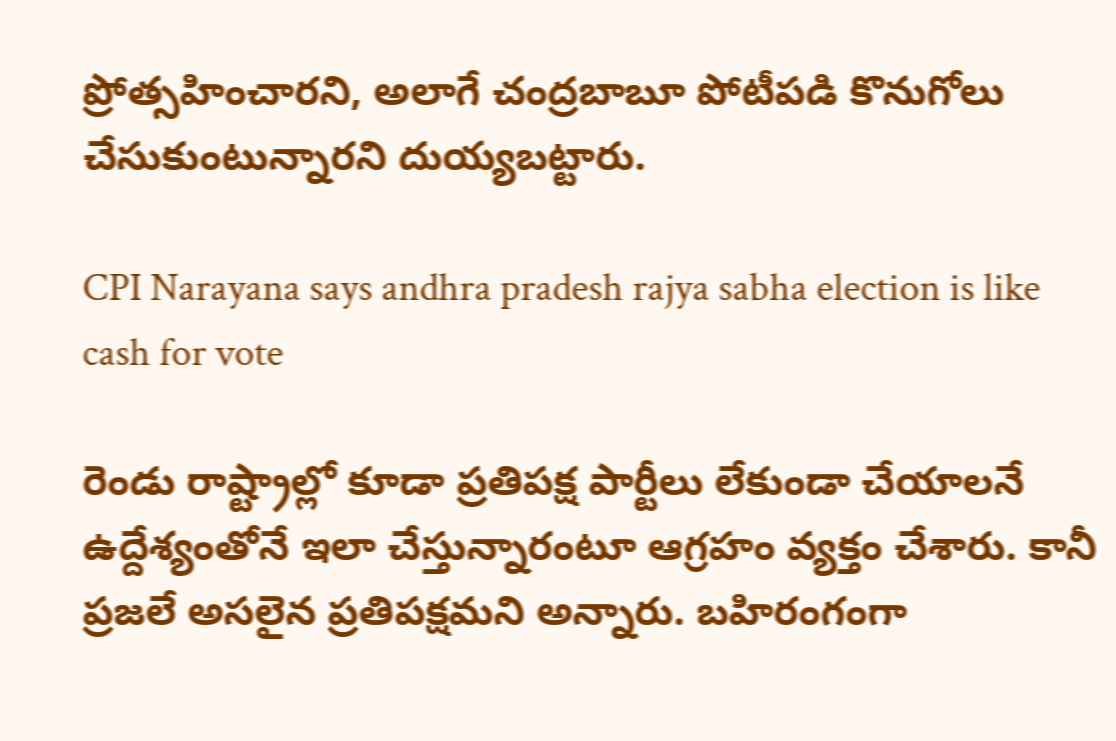ప్రోత్సహించారని, అలాగే చంద్రబాబూ పోటీపడి కొనుగోలు చేసుకుంటున్నారని దుయ్యబట్టారు.

CPI Narayana says andhra pradesh rajya sabha election is like cash for vote

రెండు రాష్ట్రాల్లో కూడా ప్రతిపక్ష పార్టీలు లేకుండా చేయాలనే ఉద్దేశ్యంతోనే ఇలా చేస్తున్నారంటూ ఆగ్రహం వ్యక్తం చేశారు. కానీ ప్రజలే అసలైన ప్రతిపక్షమని అన్నారు. బహిరంగంగా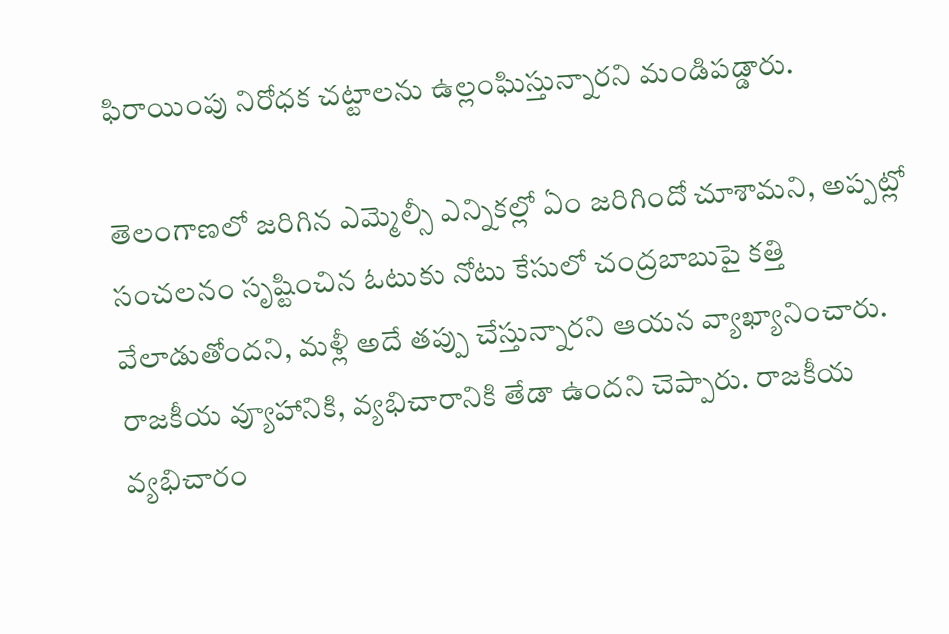ఫిరాయింపు నిరోధక చట్టాలను ఉల్లంఘిస్తున్నారని మండిపడ్డారు.

తెలంగాణలో జరిగిన ఎమ్మెల్సీ ఎన్నికల్లో ఏం జరిగిందో చూశామని, అప్పట్లో సంచలనం సృష్టించిన ఓటుకు నోటు కేసులో చంద్రబాబుపై కత్తి వేలాడుతోందని, మళ్లీ అదే తప్పు చేస్తున్నారని ఆయన వ్యాఖ్యానించారు. రాజకీయ వ్యూహానికి, వ్యభిచారానికి తేడా ఉందని చెప్పారు. రాజకీయ వ్యభిచారం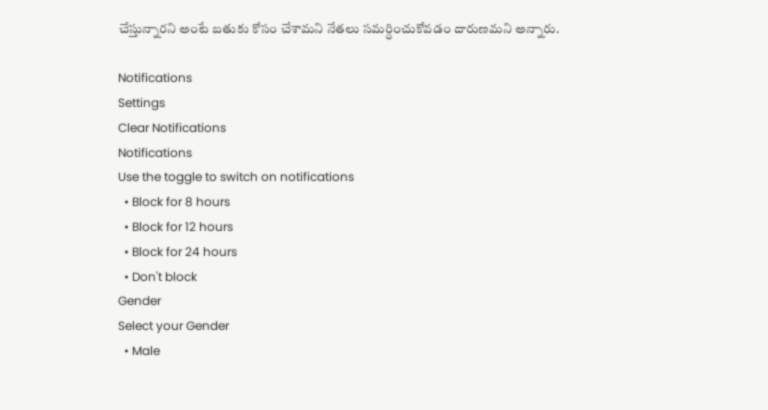చేస్తున్నారని అంటే బతుకు కోసం చేశామని నేతలు సమర్ధించుకోవడం దారుణమని అన్నారు.

Notifications
Settings
Clear Notifications
Notifications
Use the toggle to switch on notifications
  • Block for 8 hours
  • Block for 12 hours
  • Block for 24 hours
  • Don't block
Gender
Select your Gender
  • Male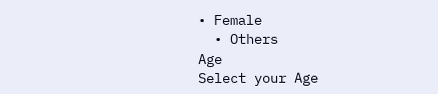• Female
  • Others
Age
Select your Age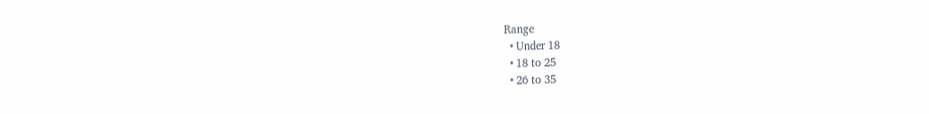Range
  • Under 18
  • 18 to 25
  • 26 to 35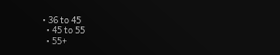• 36 to 45
  • 45 to 55
  • 55+